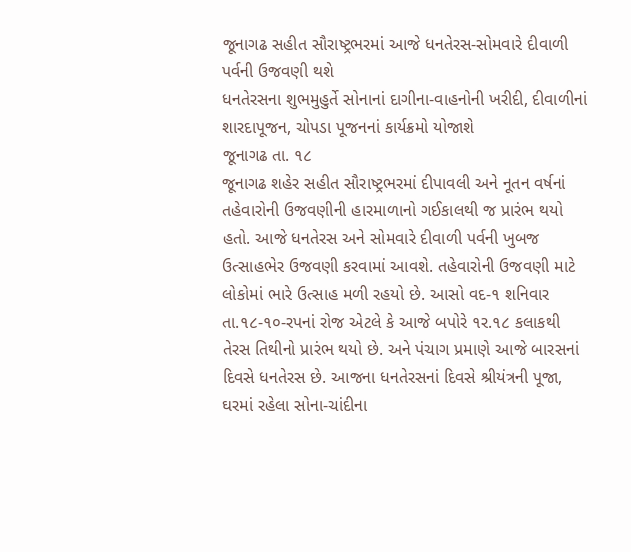જૂનાગઢ સહીત સૌરાષ્ટ્રભરમાં આજે ધનતેરસ-સોમવારે દીવાળી પર્વની ઉજવણી થશે
ધનતેરસના શુભમુહુર્તે સોનાનાં દાગીના-વાહનોની ખરીદી, દીવાળીનાં શારદાપૂજન, ચોપડા પૂજનનાં કાર્યક્રમો યોજાશે
જૂનાગઢ તા. ૧૮
જૂનાગઢ શહેર સહીત સૌરાષ્ટ્રભરમાં દીપાવલી અને નૂતન વર્ષનાં તહેવારોની ઉજવણીની હારમાળાનો ગઈકાલથી જ પ્રારંભ થયો હતો. આજે ધનતેરસ અને સોમવારે દીવાળી પર્વની ખુબજ ઉત્સાહભેર ઉજવણી કરવામાં આવશે. તહેવારોની ઉજવણી માટે લોકોમાં ભારે ઉત્સાહ મળી રહયો છે. આસો વદ-૧ શનિવાર તા.૧૮-૧૦-રપનાં રોજ એટલે કે આજે બપોરે ૧ર.૧૮ કલાકથી તેરસ તિથીનો પ્રારંભ થયો છે. અને પંચાગ પ્રમાણે આજે બારસનાં દિવસે ધનતેરસ છે. આજના ધનતેરસનાં દિવસે શ્રીયંત્રની પૂજા, ઘરમાં રહેલા સોના-ચાંદીના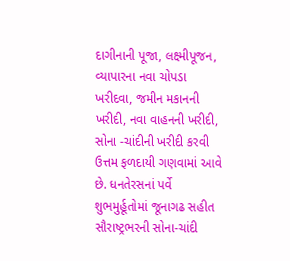દાગીનાની પૂજા, લક્ષ્મીપૂજન, વ્યાપારના નવા ચોપડા ખરીદવા, જમીન મકાનની ખરીદી, નવા વાહનની ખરીદી, સોના -ચાંદીની ખરીદી કરવી ઉત્તમ ફળદાયી ગણવામાં આવે છે. ધનતેરસનાં પર્વે શુભમુર્હૂતોમાં જૂનાગઢ સહીત સૌરાષ્ટ્રભરની સોના-ચાંદી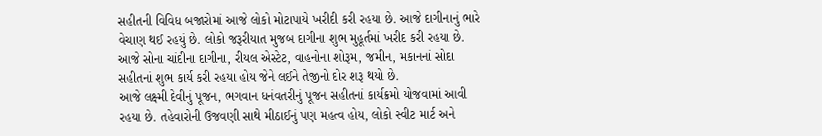સહીતની વિવિધ બજારોમાં આજે લોકો મોટાપાયે ખરીદી કરી રહયા છે. આજે દાગીનાનું ભારે વેચાણ થઈ રહયું છે. લોકો જરૂરીયાત મુજબ દાગીના શુભ મુહૂર્તમાં ખરીદ કરી રહયા છે. આજે સોના ચાંદીના દાગીના, રીયલ એસ્ટેટ, વાહનોના શોરૂમ, જમીન, મકાનનાં સોદા સહીતનાં શુભ કાર્ય કરી રહયા હોય જેને લઈને તેજીનો દોર શરૂ થયો છે.
આજે લક્ષ્મી દેવીનું પૂજન, ભગવાન ધનંવતરીનું પૂજન સહીતનાં કાર્યક્રમો યોજવામાં આવી રહયા છે. તહેવારોની ઉજવણી સાથે મીઠાઈનું પણ મહત્વ હોય, લોકો સ્વીટ માર્ટ અને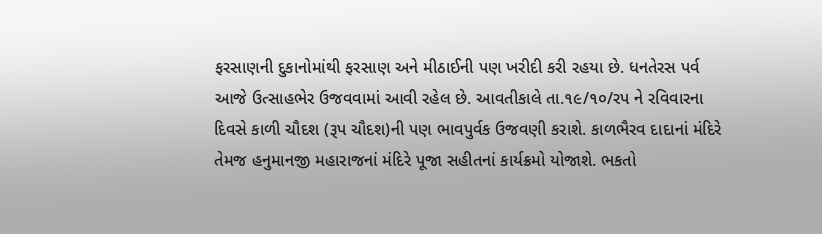ફરસાણની દુકાનોમાંથી ફરસાણ અને મીઠાઈની પણ ખરીદી કરી રહયા છે. ધનતેરસ પર્વ આજે ઉત્સાહભેર ઉજવવામાં આવી રહેલ છે. આવતીકાલે તા.૧૯/૧૦/રપ ને રવિવારના દિવસે કાળી ચૌદશ (રૂપ ચૌદશ)ની પણ ભાવપુર્વક ઉજવણી કરાશે. કાળભૈરવ દાદાનાં મંદિરે તેમજ હનુમાનજી મહારાજનાં મંદિરે પૂજા સહીતનાં કાર્યક્રમો યોજાશે. ભકતો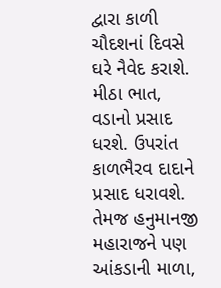દ્વારા કાળી ચૌદશનાં દિવસે ઘરે નૈવેદ કરાશે. મીઠા ભાત, વડાનો પ્રસાદ ધરશે. ઉપરાંત કાળભૈરવ દાદાને પ્રસાદ ધરાવશે. તેમજ હનુમાનજી મહારાજને પણ આંકડાની માળા,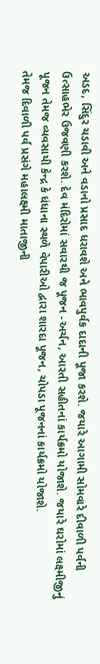અડદ, સિંદુર ચડાવી અને વડાનો પ્રસાદ ધરાવશે અને ભાવપુર્વક દાદાની પૂજા કરશે. જયારે આગામી સોમવારે દીવાળી પર્વની ઉત્સાહભેર ઉજવણી કરશે. દેવ મંદિરોમાં સવારથી જ પૂજન -અર્ચન, આરતી સહીતનાં કાર્યક્રમો યોજાશે. જયારે ઘરોમાં લક્ષ્મીજીનું પૂજન તેમજ વ્યવસાયી કેન્દ્ર કે ધંધાના સ્થળે વેપારીઓ દ્વારા શારદા પૂજન, ચોપડા પૂજનનાં કાર્યક્રમો યોજાશે.
તેમજ દિવાળી પર્વ પ્રસંગે મહાલક્ષ્મી માતાજીની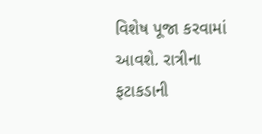વિશેષ પૂજા કરવામાં આવશે. રાત્રીના ફટાકડાની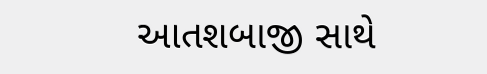આતશબાજી સાથે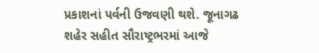પ્રકાશનાં પર્વની ઉજવણી થશે. જૂનાગઢ શહેર સહીત સૌરાષ્ટ્રભરમાં આજે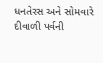ધનતેરસ અને સોમવારે દીવાળી પર્વની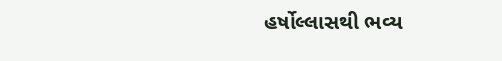હર્ષોલ્લાસથી ભવ્ય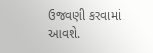ઉજવણી કરવામાં આવશે.